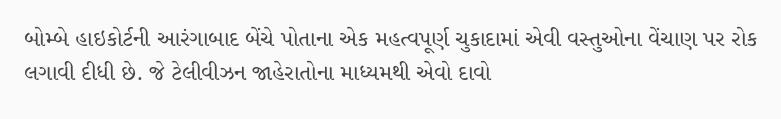બોમ્બે હાઇકોર્ટની આરંગાબાદ બેંચે પોતાના એક મહત્વપૂર્ણ ચુકાદામાં એવી વસ્તુઓના વેંચાણ પર રોક લગાવી દીધી છે. જે ટેલીવીઝન જાહેરાતોના માધ્યમથી એવો દાવો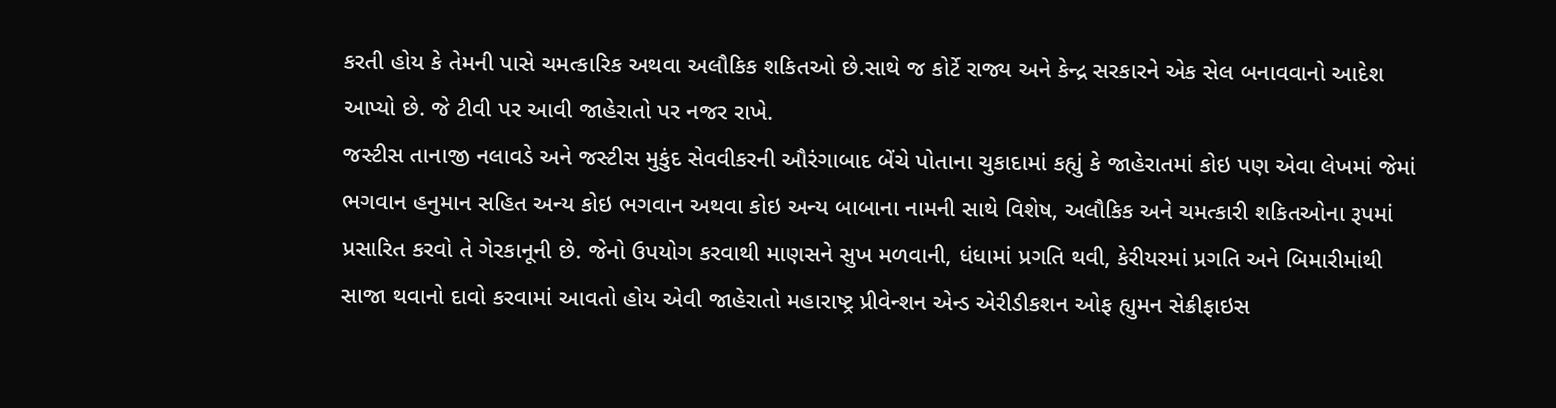કરતી હોય કે તેમની પાસે ચમત્કારિક અથવા અલૌકિક શકિતઓ છે.સાથે જ કોર્ટે રાજ્ય અને કેન્દ્ર સરકારને એક સેલ બનાવવાનો આદેશ આપ્યો છે. જે ટીવી પર આવી જાહેરાતો પર નજર રાખે.
જસ્ટીસ તાનાજી નલાવડે અને જસ્ટીસ મુકુંદ સેવવીકરની ઔરંગાબાદ બેંચે પોતાના ચુકાદામાં કહ્યું કે જાહેરાતમાં કોઇ પણ એવા લેખમાં જેમાં ભગવાન હનુમાન સહિત અન્ય કોઇ ભગવાન અથવા કોઇ અન્ય બાબાના નામની સાથે વિશેષ, અલૌકિક અને ચમત્કારી શકિતઓના રૂપમાં પ્રસારિત કરવો તે ગેરકાનૂની છે. જેનો ઉપયોગ કરવાથી માણસને સુખ મળવાની, ધંધામાં પ્રગતિ થવી, કેરીયરમાં પ્રગતિ અને બિમારીમાંથી સાજા થવાનો દાવો કરવામાં આવતો હોય એવી જાહેરાતો મહારાષ્ટ્ર પ્રીવેન્શન એન્ડ એરીડીકશન ઓફ હ્યુમન સેક્રીફાઇસ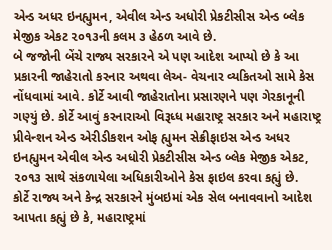એન્ડ અધર ઇનહ્યુમન, એવીલ એન્ડ અધોરી પ્રેકટીસીસ એન્ડ બ્લેક મેજીક એકટ ૨૦૧૩ની કલમ ૩ હેઠળ આવે છે.
બે જજોની બેંચે રાજ્ય સરકારને એ પણ આદેશ આપ્યો છે કે આ પ્રકારની જાહેરાતો કરનાર અથવા લેઅ- વેચનાર વ્યકિતઓ સામે કેસ નોંધવામાં આવે. કોર્ટે આવી જાહેરાતોના પ્રસારણને પણ ગેરકાનૂની ગણ્યું છે. કોર્ટે આવું કરનારાઓ વિરૂધ્ધ મહારાષ્ટ્ર સરકાર અને મહારાષ્ટ્ર પ્રીવેન્શન એન્ડ એરીડીકશન ઓફ હ્યુમન સેક્રીફાઇસ એન્ડ અધર ઇનહ્યુમન એવીલ એન્ડ અધોરી પ્રેકટીસીસ એન્ડ બ્લેક મેજીક એકટ, ૨૦૧૩ સાથે સંકળાયેલા અધિકારીઓને કેસ ફાઇલ કરવા કહ્યું છે.
કોર્ટે રાજ્ય અને કેન્દ્ર સરકારને મુંબઇમાં એક સેલ બનાવવાનો આદેશ આપતા કહ્યું છે કે, મહારાષ્ટ્રમાં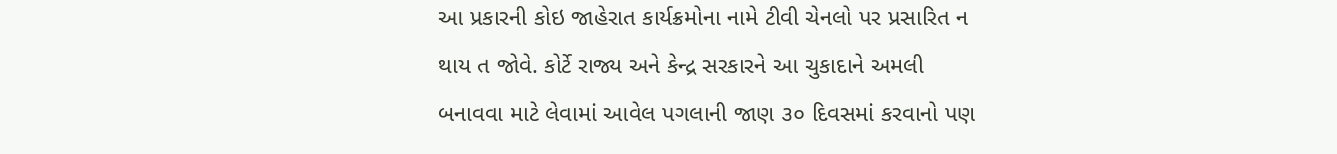આ પ્રકારની કોઇ જાહેરાત કાર્યક્રમોના નામે ટીવી ચેનલો પર પ્રસારિત ન થાય ત જોવે. કોર્ટે રાજ્ય અને કેન્દ્ર સરકારને આ ચુકાદાને અમલી બનાવવા માટે લેવામાં આવેલ પગલાની જાણ ૩૦ દિવસમાં કરવાનો પણ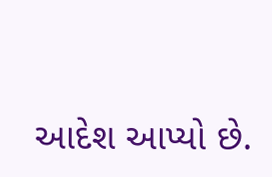આદેશ આપ્યો છે.